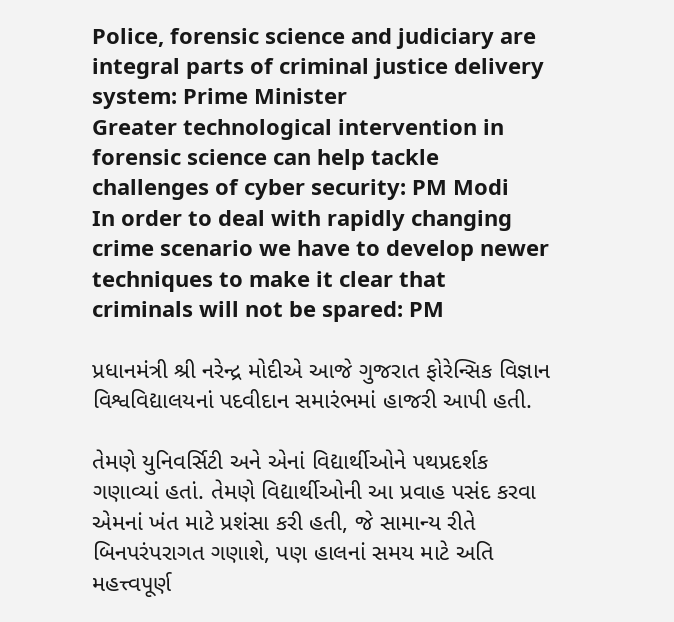Police, forensic science and judiciary are integral parts of criminal justice delivery system: Prime Minister
Greater technological intervention in forensic science can help tackle challenges of cyber security: PM Modi
In order to deal with rapidly changing crime scenario we have to develop newer techniques to make it clear that criminals will not be spared: PM

પ્રધાનમંત્રી શ્રી નરેન્દ્ર મોદીએ આજે ગુજરાત ફોરેન્સિક વિજ્ઞાન વિશ્વવિદ્યાલયનાં પદવીદાન સમારંભમાં હાજરી આપી હતી.

તેમણે યુનિવર્સિટી અને એનાં વિદ્યાર્થીઓને પથપ્રદર્શક ગણાવ્યાં હતાં. તેમણે વિદ્યાર્થીઓની આ પ્રવાહ પસંદ કરવા એમનાં ખંત માટે પ્રશંસા કરી હતી, જે સામાન્ય રીતે બિનપરંપરાગત ગણાશે, પણ હાલનાં સમય માટે અતિ મહત્ત્વપૂર્ણ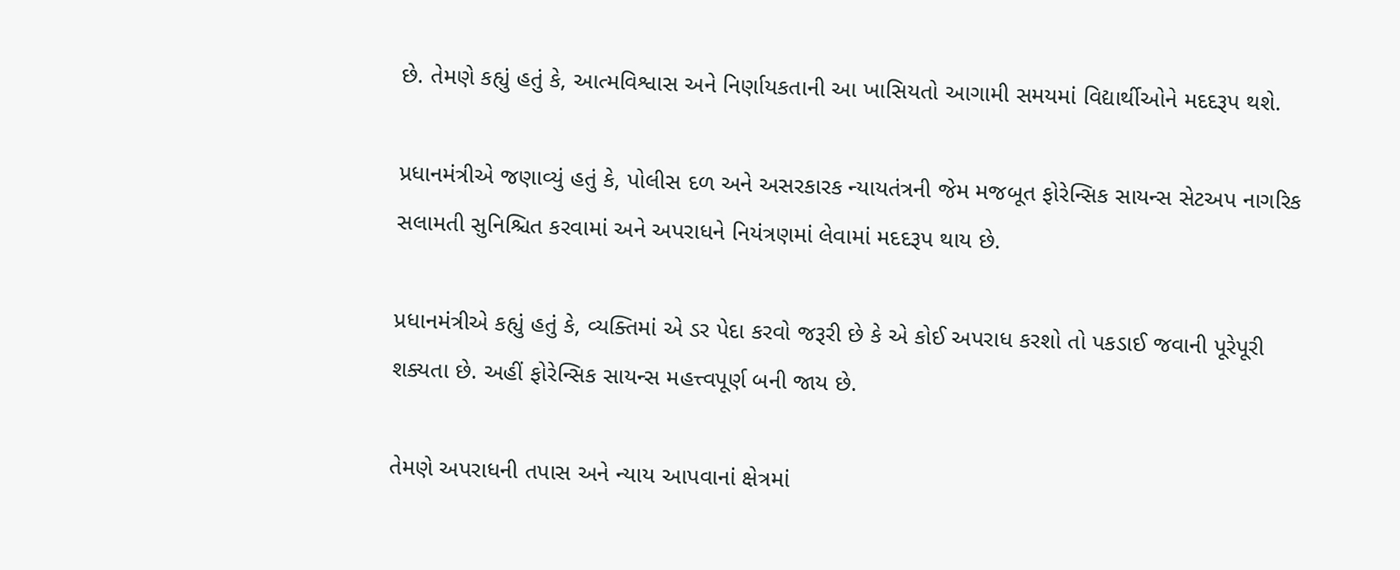છે. તેમણે કહ્યું હતું કે, આત્મવિશ્વાસ અને નિર્ણાયકતાની આ ખાસિયતો આગામી સમયમાં વિદ્યાર્થીઓને મદદરૂપ થશે.

પ્રધાનમંત્રીએ જણાવ્યું હતું કે, પોલીસ દળ અને અસરકારક ન્યાયતંત્રની જેમ મજબૂત ફોરેન્સિક સાયન્સ સેટઅપ નાગરિક સલામતી સુનિશ્ચિત કરવામાં અને અપરાધને નિયંત્રણમાં લેવામાં મદદરૂપ થાય છે.

પ્રધાનમંત્રીએ કહ્યું હતું કે, વ્યક્તિમાં એ ડર પેદા કરવો જરૂરી છે કે એ કોઈ અપરાધ કરશો તો પકડાઈ જવાની પૂરેપૂરી શક્યતા છે. અહીં ફોરેન્સિક સાયન્સ મહત્ત્વપૂર્ણ બની જાય છે.

તેમણે અપરાધની તપાસ અને ન્યાય આપવાનાં ક્ષેત્રમાં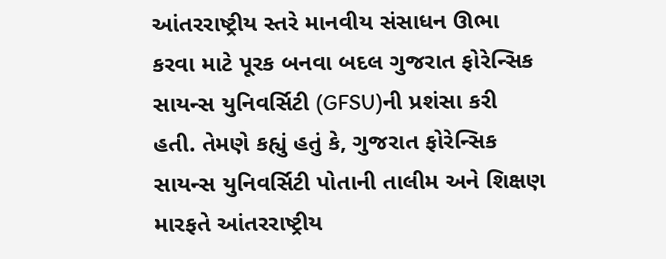આંતરરાષ્ટ્રીય સ્તરે માનવીય સંસાધન ઊભા કરવા માટે પૂરક બનવા બદલ ગુજરાત ફોરેન્સિક સાયન્સ યુનિવર્સિટી (GFSU)ની પ્રશંસા કરી હતી. તેમણે કહ્યું હતું કે, ગુજરાત ફોરેન્સિક સાયન્સ યુનિવર્સિટી પોતાની તાલીમ અને શિક્ષણ મારફતે આંતરરાષ્ટ્રીય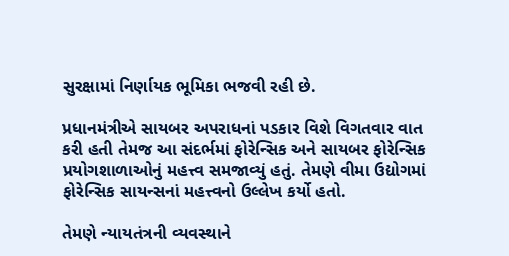સુરક્ષામાં નિર્ણાયક ભૂમિકા ભજવી રહી છે.

પ્રધાનમંત્રીએ સાયબર અપરાધનાં પડકાર વિશે વિગતવાર વાત કરી હતી તેમજ આ સંદર્ભમાં ફોરેન્સિક અને સાયબર ફોરેન્સિક પ્રયોગશાળાઓનું મહત્ત્વ સમજાવ્યું હતું. તેમણે વીમા ઉદ્યોગમાં ફોરેન્સિક સાયન્સનાં મહત્ત્વનો ઉલ્લેખ કર્યો હતો.

તેમણે ન્યાયતંત્રની વ્યવસ્થાને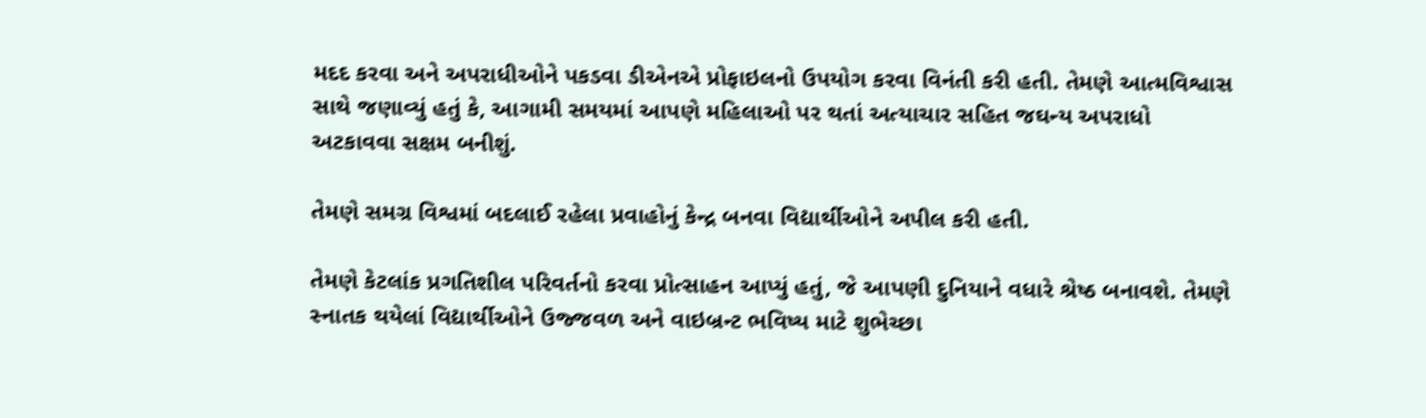મદદ કરવા અને અપરાધીઓને પકડવા ડીએનએ પ્રોફાઇલનો ઉપયોગ કરવા વિનંતી કરી હતી. તેમણે આત્મવિશ્વાસ સાથે જણાવ્યું હતું કે, આગામી સમયમાં આપણે મહિલાઓ પર થતાં અત્યાચાર સહિત જઘન્ય અપરાધો અટકાવવા સક્ષમ બનીશું.

તેમણે સમગ્ર વિશ્વમાં બદલાઈ રહેલા પ્રવાહોનું કેન્દ્ર બનવા વિદ્યાર્થીઓને અપીલ કરી હતી.

તેમણે કેટલાંક પ્રગતિશીલ પરિવર્તનો કરવા પ્રોત્સાહન આપ્યું હતું, જે આપણી દુનિયાને વધારે શ્રેષ્ઠ બનાવશે. તેમણે સ્નાતક થયેલાં વિદ્યાર્થીઓને ઉજ્જવળ અને વાઇબ્રન્ટ ભવિષ્ય માટે શુભેચ્છા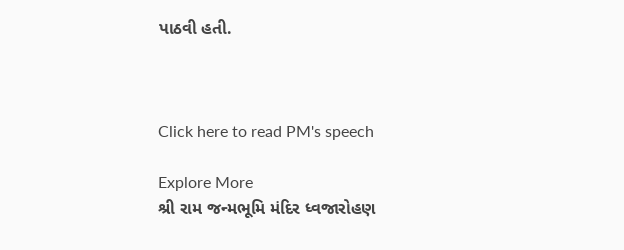પાઠવી હતી.



Click here to read PM's speech

Explore More
શ્રી રામ જન્મભૂમિ મંદિર ધ્વજારોહણ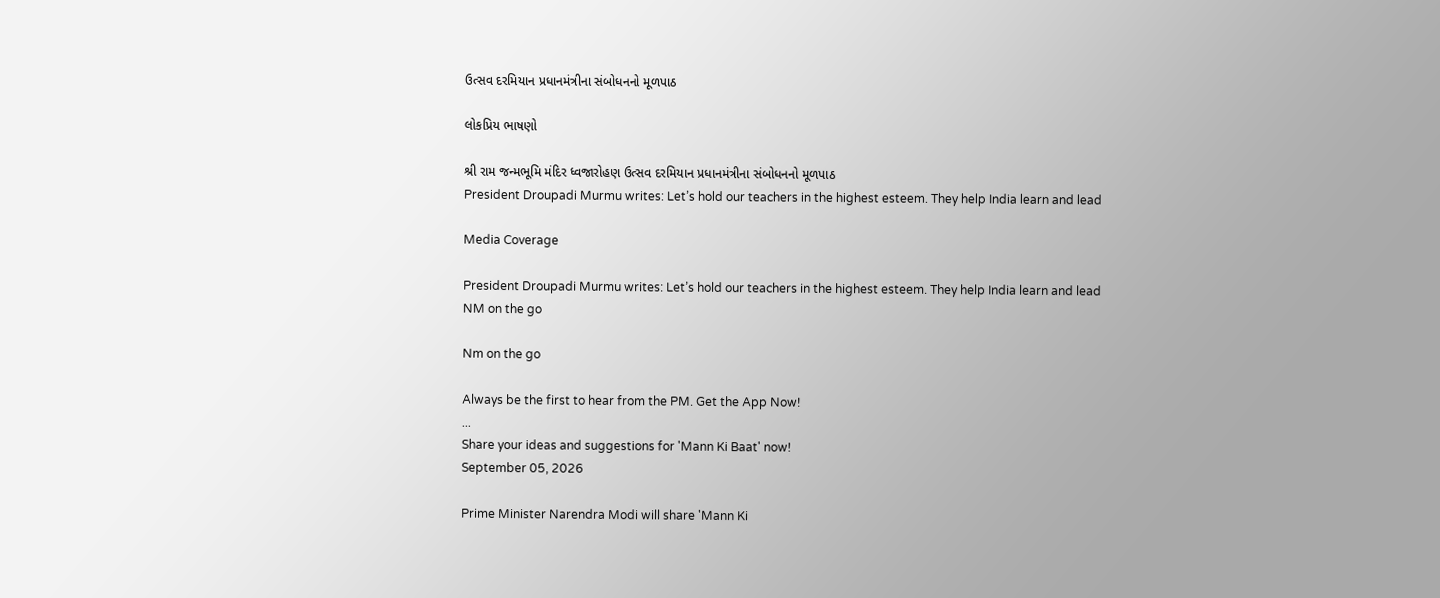ઉત્સવ દરમિયાન પ્રધાનમંત્રીના સંબોધનનો મૂળપાઠ

લોકપ્રિય ભાષણો

શ્રી રામ જન્મભૂમિ મંદિર ધ્વજારોહણ ઉત્સવ દરમિયાન પ્રધાનમંત્રીના સંબોધનનો મૂળપાઠ
President Droupadi Murmu writes: Let’s hold our teachers in the highest esteem. They help India learn and lead

Media Coverage

President Droupadi Murmu writes: Let’s hold our teachers in the highest esteem. They help India learn and lead
NM on the go

Nm on the go

Always be the first to hear from the PM. Get the App Now!
...
Share your ideas and suggestions for 'Mann Ki Baat' now!
September 05, 2026

Prime Minister Narendra Modi will share 'Mann Ki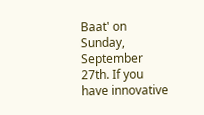Baat' on Sunday, September 27th. If you have innovative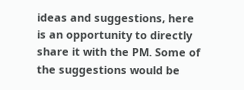ideas and suggestions, here is an opportunity to directly share it with the PM. Some of the suggestions would be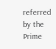referred by the Prime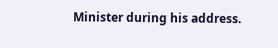Minister during his address.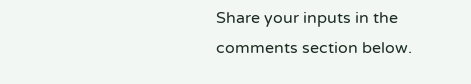Share your inputs in the comments section below.